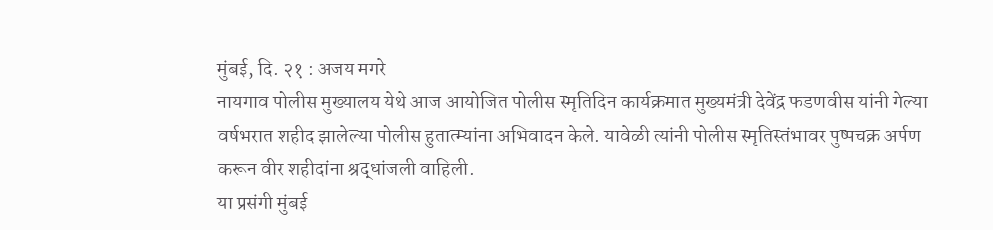मुंबई, दि. २१ : अजय मगरे
नायगाव पोलीस मुख्यालय येथे आज आयोजित पोलीस स्मृतिदिन कार्यक्रमात मुख्यमंत्री देवेंद्र फडणवीस यांनी गेल्या वर्षभरात शहीद झालेल्या पोलीस हुतात्म्यांना अभिवादन केले. यावेळी त्यांनी पोलीस स्मृतिस्तंभावर पुष्पचक्र अर्पण करून वीर शहीदांना श्रद्धांजली वाहिली.
या प्रसंगी मुंबई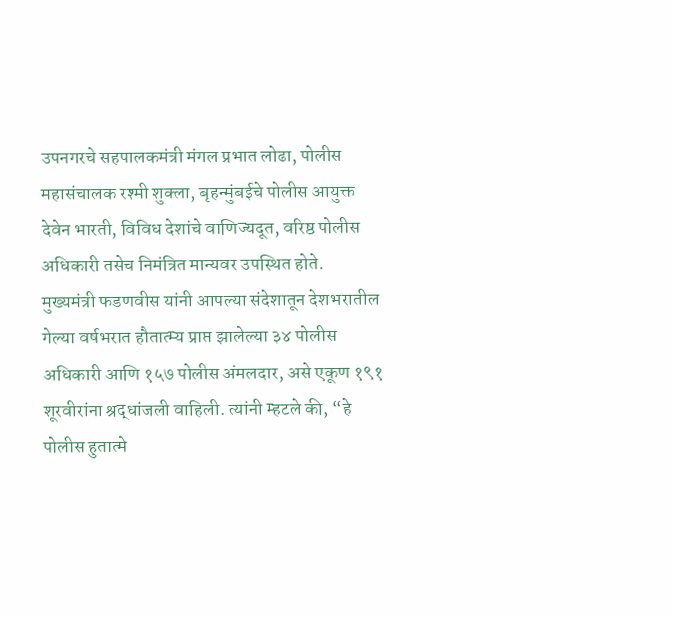उपनगरचे सहपालकमंत्री मंगल प्रभात लोढा, पोलीस महासंचालक रश्मी शुक्ला, बृहन्मुंबईचे पोलीस आयुक्त देवेन भारती, विविध देशांचे वाणिज्यदूत, वरिष्ठ पोलीस अधिकारी तसेच निमंत्रित मान्यवर उपस्थित होते.
मुख्यमंत्री फडणवीस यांनी आपल्या संदेशातून देशभरातील गेल्या वर्षभरात हौतात्म्य प्राप्त झालेल्या ३४ पोलीस अधिकारी आणि १५७ पोलीस अंमलदार, असे एकूण १९१ शूरवीरांना श्रद्धांजली वाहिली. त्यांनी म्हटले की, “हे पोलीस हुतात्मे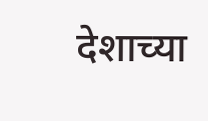देशाच्या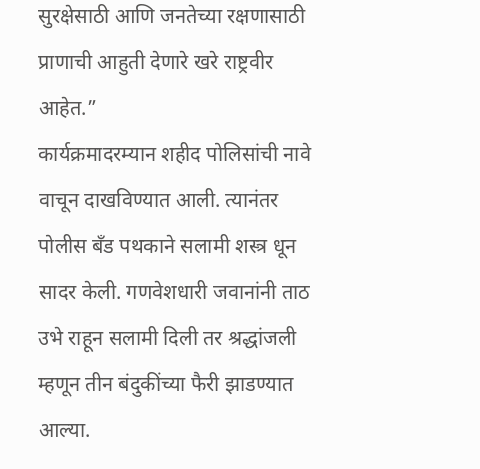सुरक्षेसाठी आणि जनतेच्या रक्षणासाठी प्राणाची आहुती देणारे खरे राष्ट्रवीर आहेत.”
कार्यक्रमादरम्यान शहीद पोलिसांची नावे वाचून दाखविण्यात आली. त्यानंतर पोलीस बँड पथकाने सलामी शस्त्र धून सादर केली. गणवेशधारी जवानांनी ताठ उभे राहून सलामी दिली तर श्रद्धांजली म्हणून तीन बंदुकींच्या फैरी झाडण्यात आल्या.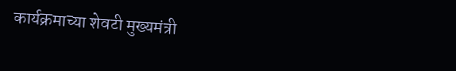कार्यक्रमाच्या शेवटी मुख्यमंत्री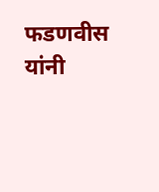फडणवीस यांनी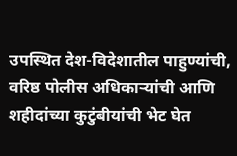उपस्थित देश-विदेशातील पाहुण्यांची, वरिष्ठ पोलीस अधिकाऱ्यांची आणि शहीदांच्या कुटुंबीयांची भेट घेत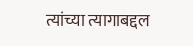त्यांच्या त्यागाबद्दल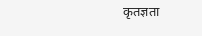कृतज्ञता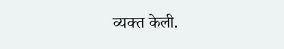व्यक्त केली.